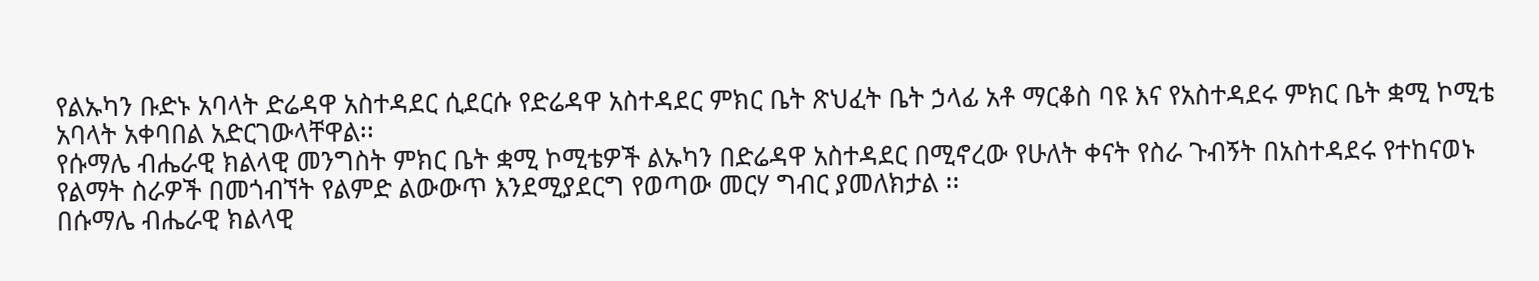የልኡካን ቡድኑ አባላት ድሬዳዋ አስተዳደር ሲደርሱ የድሬዳዋ አስተዳደር ምክር ቤት ጽህፈት ቤት ኃላፊ አቶ ማርቆስ ባዩ እና የአስተዳደሩ ምክር ቤት ቋሚ ኮሚቴ አባላት አቀባበል አድርገውላቸዋል፡፡
የሱማሌ ብሔራዊ ክልላዊ መንግስት ምክር ቤት ቋሚ ኮሚቴዎች ልኡካን በድሬዳዋ አስተዳደር በሚኖረው የሁለት ቀናት የስራ ጉብኝት በአስተዳደሩ የተከናወኑ የልማት ስራዎች በመጎብኘት የልምድ ልውውጥ እንደሚያደርግ የወጣው መርሃ ግብር ያመለክታል ፡፡
በሱማሌ ብሔራዊ ክልላዊ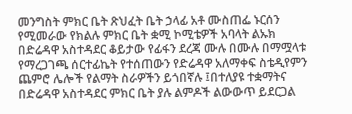መንግስት ምክር ቤት ጽህፈት ቤት ኃላፊ አቶ ሙስጠፌ ኑርሰን የሚመራው የክልሉ ምክር ቤት ቋሚ ኮሚቴዎች አባላት ልኡክ በድሬዳዋ አስተዳደር ቆይታው የፊፋን ደረጃ ሙሉ በሙሉ በማሟላቱ የማረጋገጫ ሰርተፊኬት የተሰጠውን የድሬዳዋ አለማቀፍ ስቴዲየምን ጨምሮ ሌሎች የልማት ስራዎችን ይጎበኛሉ ፤በተለያዩ ተቋማትና በድሬዳዋ አስተዳደር ምክር ቤት ያሉ ልምዶች ልውውጥ ይደርጋል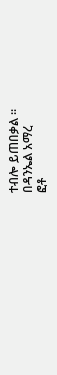ተብሎ ይጠበቃል ፡፡
በዳንኤል አማረ
ፎቶ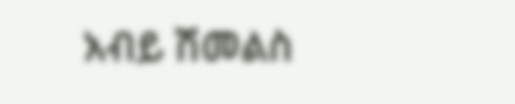አብይ ሽመልስ